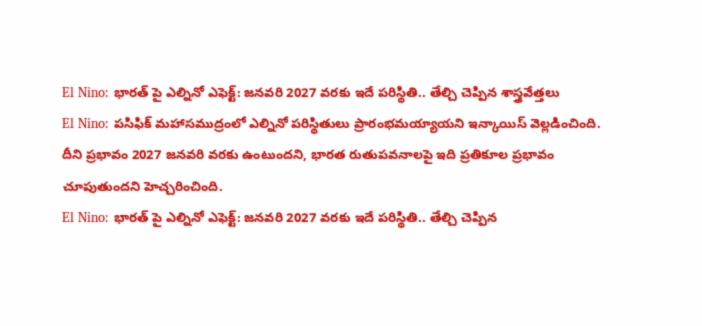El Nino: భారత్ పై ఎల్నినో ఎఫెక్ట్: జనవరి 2027 వరకు ఇదే పరిస్థితి.. తేల్చి చెప్పిన శాస్త్రవేత్తలు
El Nino: పసిఫిక్ మహాసముద్రంలో ఎల్నినో పరిస్థితులు ప్రారంభమయ్యాయని ఇన్కాయిస్ వెల్లడించింది. దీని ప్రభావం 2027 జనవరి వరకు ఉంటుందని, భారత రుతుపవనాలపై ఇది ప్రతికూల ప్రభావం చూపుతుందని హెచ్చరించింది.
El Nino: భారత్ పై ఎల్నినో ఎఫెక్ట్: జనవరి 2027 వరకు ఇదే పరిస్థితి.. తేల్చి చెప్పిన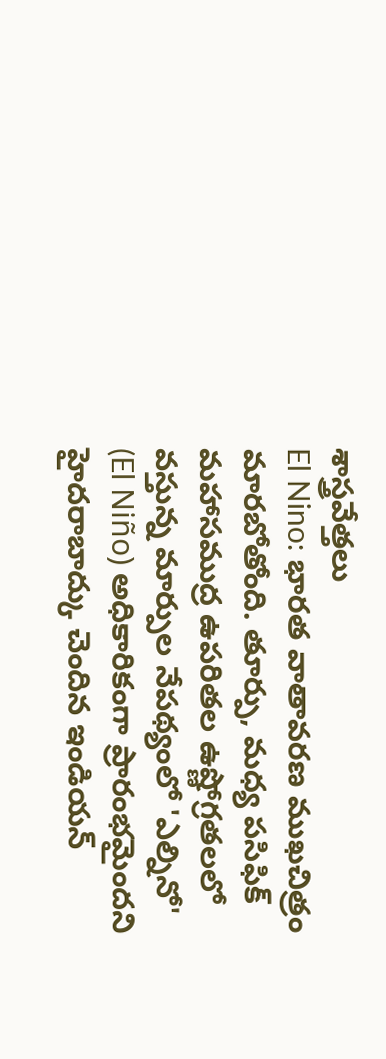శాస్త్రవేత్తలు
El Nino: భారత వాతావరణ ముఖచిత్రం మారబోతోంది. తూర్పు, మధ్య పసిఫిక్ మహాసముద్ర ఉపరితల ఉష్ణోగ్రతలలో వస్తున్న మార్పుల నేపథ్యంలో 'ఎల్నినో' (El Niño) అధికారికంగా ప్రారంభమైందని హైదరాబాద్కు చెందిన ఇండియన్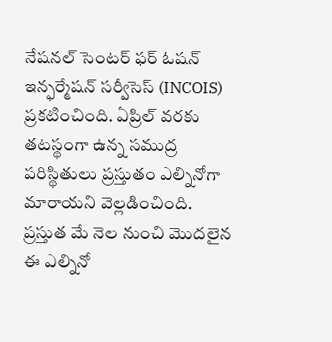నేషనల్ సెంటర్ ఫర్ ఓషన్ ఇన్ఫర్మేషన్ సర్వీసెస్ (INCOIS) ప్రకటించింది. ఏప్రిల్ వరకు తటస్థంగా ఉన్న సముద్ర పరిస్థితులు ప్రస్తుతం ఎల్నినోగా మారాయని వెల్లడించింది.
ప్రస్తుత మే నెల నుంచి మొదలైన ఈ ఎల్నినో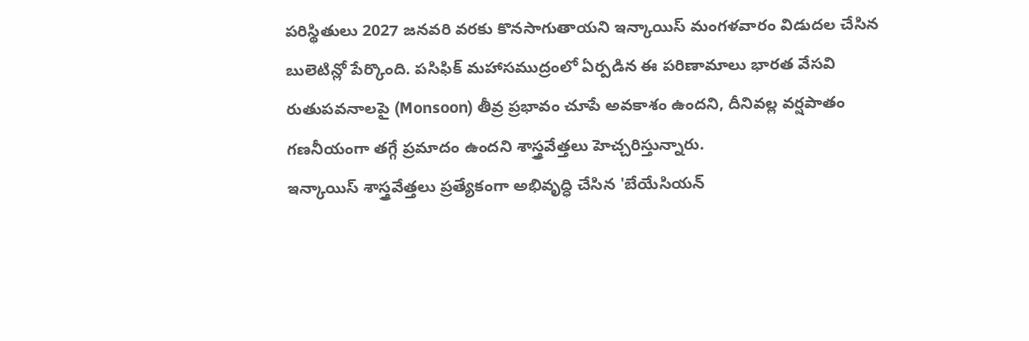పరిస్థితులు 2027 జనవరి వరకు కొనసాగుతాయని ఇన్కాయిస్ మంగళవారం విడుదల చేసిన బులెటిన్లో పేర్కొంది. పసిఫిక్ మహాసముద్రంలో ఏర్పడిన ఈ పరిణామాలు భారత వేసవి రుతుపవనాలపై (Monsoon) తీవ్ర ప్రభావం చూపే అవకాశం ఉందని, దీనివల్ల వర్షపాతం గణనీయంగా తగ్గే ప్రమాదం ఉందని శాస్త్రవేత్తలు హెచ్చరిస్తున్నారు.
ఇన్కాయిస్ శాస్త్రవేత్తలు ప్రత్యేకంగా అభివృద్ధి చేసిన 'బేయేసియన్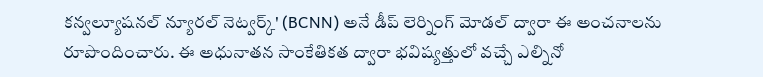కన్వల్యూషనల్ న్యూరల్ నెట్వర్క్' (BCNN) అనే డీప్ లెర్నింగ్ మోడల్ ద్వారా ఈ అంచనాలను రూపొందించారు. ఈ అధునాతన సాంకేతికత ద్వారా భవిష్యత్తులో వచ్చే ఎల్నినో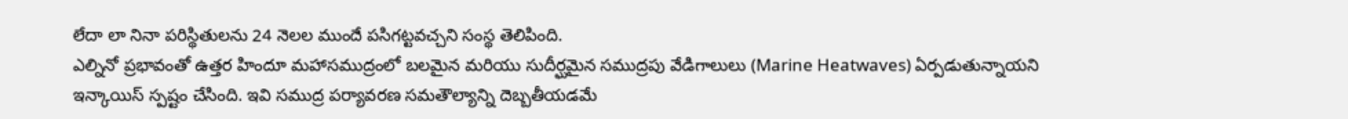లేదా లా నినా పరిస్థితులను 24 నెలల ముందే పసిగట్టవచ్చని సంస్థ తెలిపింది.
ఎల్నినో ప్రభావంతో ఉత్తర హిందూ మహాసముద్రంలో బలమైన మరియు సుదీర్ఘమైన సముద్రపు వేడిగాలులు (Marine Heatwaves) ఏర్పడుతున్నాయని ఇన్కాయిస్ స్పష్టం చేసింది. ఇవి సముద్ర పర్యావరణ సమతౌల్యాన్ని దెబ్బతీయడమే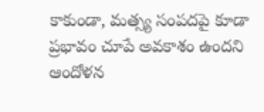కాకుండా, మత్స్య సంపదపై కూడా ప్రభావం చూపే అవకాశం ఉందని ఆందోళన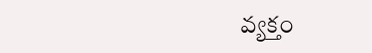వ్యక్తం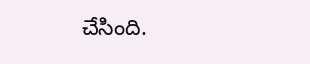చేసింది.